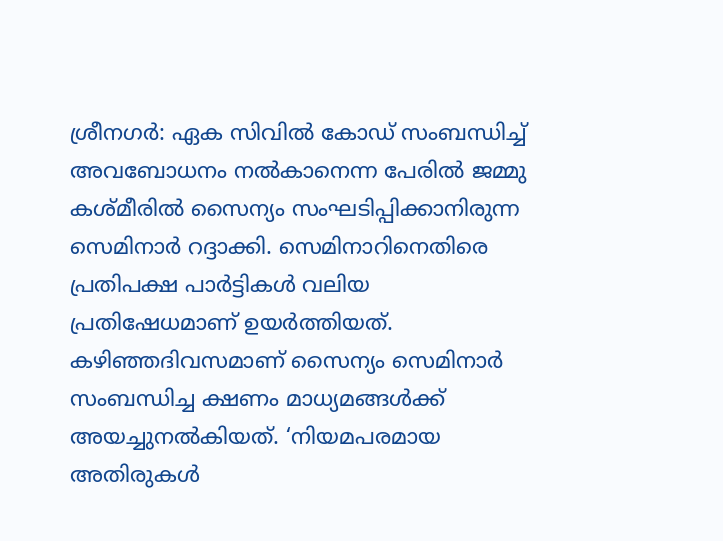ശ്രീനഗർ: ഏക സിവിൽ കോഡ് സംബന്ധിച്ച് അവബോധനം നൽകാനെന്ന പേരിൽ ജമ്മു കശ്മീരിൽ സൈന്യം സംഘടിപ്പിക്കാനിരുന്ന സെമിനാർ റദ്ദാക്കി. സെമിനാറിനെതിരെ പ്രതിപക്ഷ പാർട്ടികൾ വലിയ പ്രതിഷേധമാണ് ഉയർത്തിയത്. കഴിഞ്ഞദിവസമാണ് സൈന്യം സെമിനാർ സംബന്ധിച്ച ക്ഷണം മാധ്യമങ്ങൾക്ക് അയച്ചുനൽകിയത്. ‘നിയമപരമായ അതിരുകൾ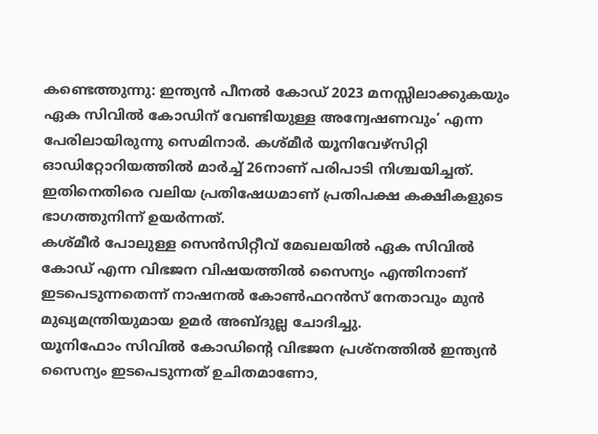കണ്ടെത്തുന്നു: ഇന്ത്യൻ പീനൽ കോഡ് 2023 മനസ്സിലാക്കുകയും ഏക സിവിൽ കോഡിന് വേണ്ടിയുള്ള അന്വേഷണവും’ എന്ന പേരിലായിരുന്നു സെമിനാർ. കശ്മീർ യൂനിവേഴ്സിറ്റി ഓഡിറ്റോറിയത്തിൽ മാർച്ച് 26നാണ് പരിപാടി നിശ്ചയിച്ചത്. ഇതിനെതിരെ വലിയ പ്രതിഷേധമാണ് പ്രതിപക്ഷ കക്ഷികളുടെ ഭാഗത്തുനിന്ന് ഉയർന്നത്.
കശ്മീർ പോലുള്ള സെൻസിറ്റീവ് മേഖലയിൽ ഏക സിവിൽ കോഡ് എന്ന വിഭജന വിഷയത്തിൽ സൈന്യം എന്തിനാണ് ഇടപെടുന്നതെന്ന് നാഷനൽ കോൺഫറൻസ് നേതാവും മുൻ മുഖ്യമന്ത്രിയുമായ ഉമർ അബ്ദുല്ല ചോദിച്ചു.
യൂനിഫോം സിവിൽ കോഡിന്റെ വിഭജന പ്രശ്നത്തിൽ ഇന്ത്യൻ സൈന്യം ഇടപെടുന്നത് ഉചിതമാണോ,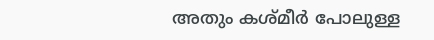അതും കശ്മീർ പോലുള്ള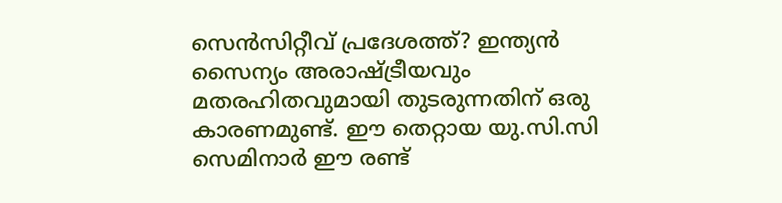സെൻസിറ്റീവ് പ്രദേശത്ത്? ഇന്ത്യൻ സൈന്യം അരാഷ്ട്രീയവും മതരഹിതവുമായി തുടരുന്നതിന് ഒരു കാരണമുണ്ട്. ഈ തെറ്റായ യു.സി.സി സെമിനാർ ഈ രണ്ട്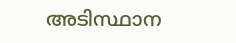അടിസ്ഥാന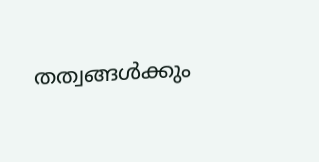തത്വങ്ങൾക്കും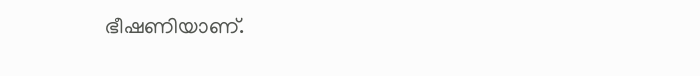ഭീഷണിയാണ്.